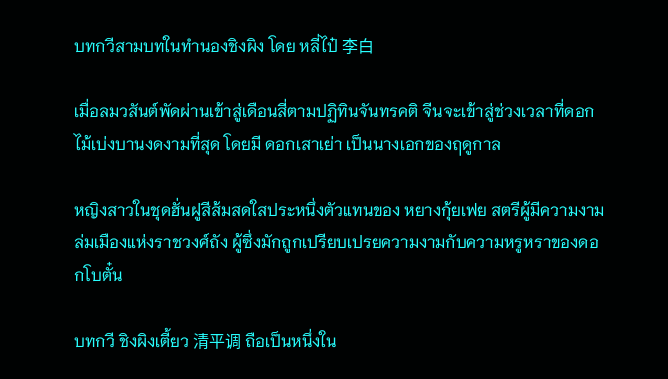บทกวีสามบทในทำนองชิงผิง โดย หลี่ไป๋ 李白

เมื่อลมวสันต์พัดผ่านเข้าสู่เดือนสี่ตามปฏิทินจันทรคติ จีนจะเข้าสู่ช่วงเวลาที่ดอกไม้เบ่งบานงดงามที่สุด โดยมี ดอกเสาเย่า เป็นนางเอกของฤดูกาล

หญิงสาวในชุดฮั่นฝูสีส้มสดใสประหนึ่งตัวแทนของ หยางกุ้ยเฟย สตรีผู้มีความงามล่มเมืองแห่งราชวงศ์ถัง ผู้ซึ่งมักถูกเปรียบเปรยความงามกับความหรูหราของดอกโบตั๋น

บทกวี ชิงผิงเตี้ยว 清平调 ถือเป็นหนึ่งใน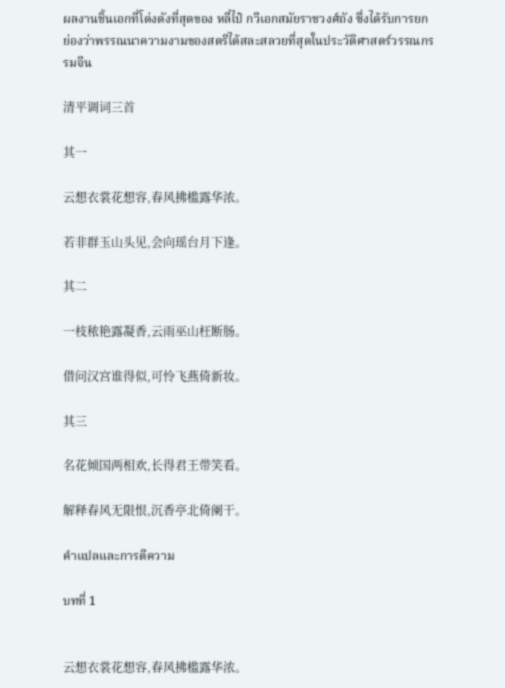ผลงานชิ้นเอกที่โด่งดังที่สุดของ หลี่ไป๋ กวีเอกสมัยราชวงศ์ถัง ซึ่งได้รับการยกย่องว่าพรรณนาความงามของสตรีได้สละสลวยที่สุดในประวัติศาสตร์วรรณกรรมจีน

清平调词三首

其一

云想衣裳花想容,春风拂槛露华浓。

若非群玉山头见,会向瑶台月下逢。

其二

一枝秾艳露凝香,云雨巫山枉断肠。

借问汉宫谁得似,可怜飞燕倚新妆。

其三

名花倾国两相欢,长得君王带笑看。

解释春风无限恨,沉香亭北倚阑干。

คำแปลและการตีความ

บทที่ 1


云想衣裳花想容,春风拂槛露华浓。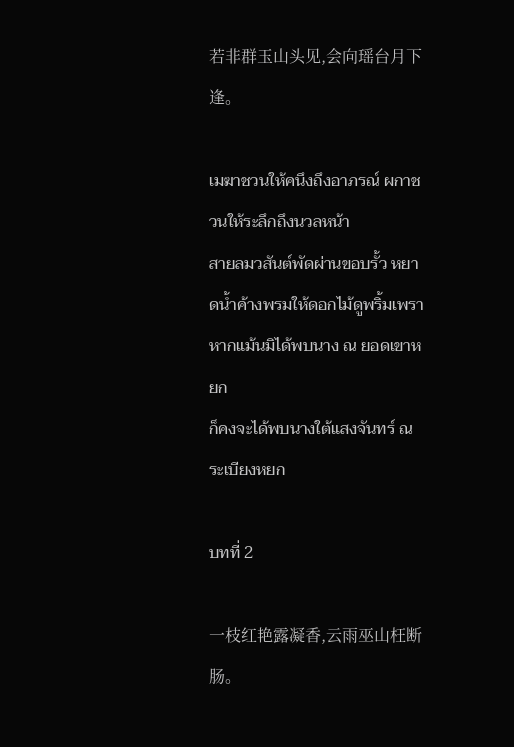若非群玉山头见,会向瑶台月下逢。

เมฆาชวนให้คนึงถึงอาภรณ์ ผกาชวนให้ระลึกถึงนวลหน้า
สายลมวสันต์พัดผ่านขอบรั้ว หยาดน้ำค้างพรมให้ดอกไม้ดูพริ้มเพรา
หากแม้นมิได้พบนาง ณ ยอดเขาหยก
ก็คงจะได้พบนางใต้แสงจันทร์ ณ ระเบียงหยก

บทที่ 2

一枝红艳露凝香,云雨巫山枉断肠。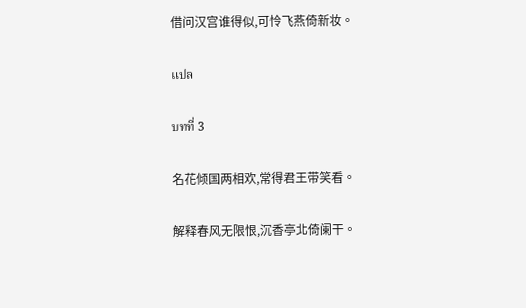借问汉宫谁得似,可怜飞燕倚新妆。

แปล

บทที่ 3

名花倾国两相欢,常得君王带笑看。

解释春风无限恨,沉香亭北倚阑干。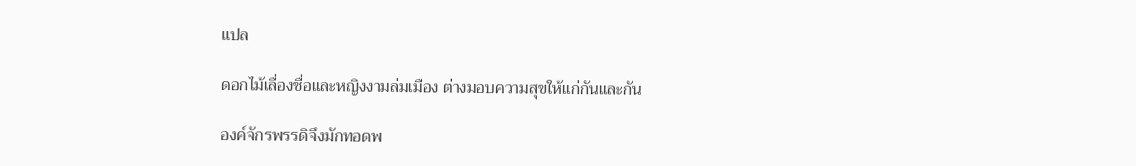แปล

ดอกไม้เลื่องชื่อและหญิงงามล่มเมือง ต่างมอบความสุขให้แก่กันและกัน

องค์จักรพรรดิจึงมักทอดพ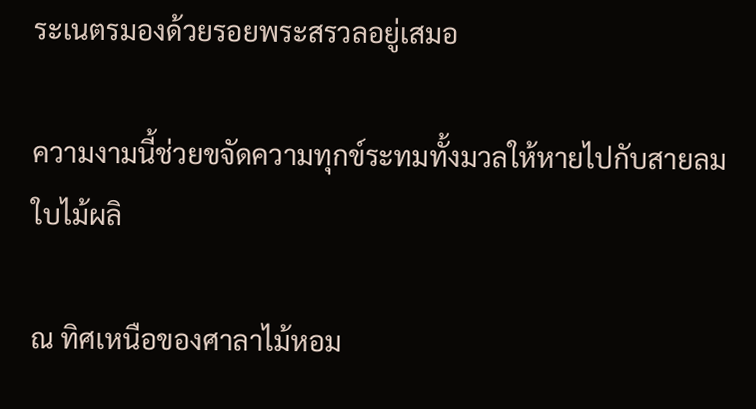ระเนตรมองด้วยรอยพระสรวลอยู่เสมอ

ความงามนี้ช่วยขจัดความทุกข์ระทมทั้งมวลให้หายไปกับสายลมใบไม้ผลิ

ณ ทิศเหนือของศาลาไม้หอม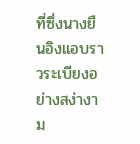ที่ซึ่งนางยืนอิงแอบราวระเบียงอย่างสง่างาม